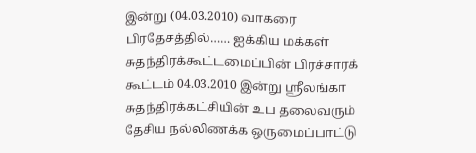இன்று (04.03.2010) வாகரை பிரதேசத்தில்…… ஐக்கிய மக்கள் சுதந்திரக்கூட்டமைப்பின் பிரச்சாரக் கூட்டம் 04.03.2010 இன்று ஸ்ரீலங்கா சுதந்திரக்கட்சியின் உப தலைவரும் தேசிய நல்லிணக்க ஒருமைப்பாட்டு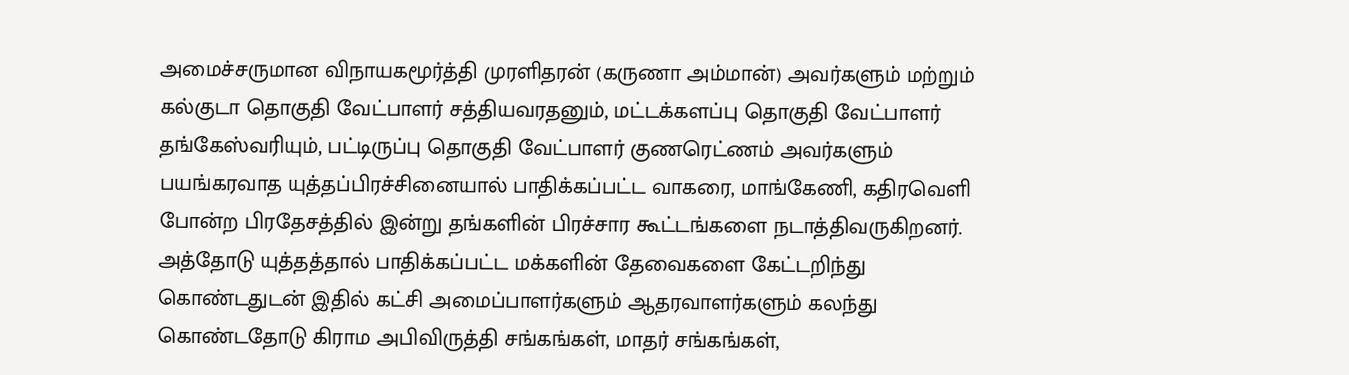அமைச்சருமான விநாயகமூர்த்தி முரளிதரன் (கருணா அம்மான்) அவர்களும் மற்றும் கல்குடா தொகுதி வேட்பாளர் சத்தியவரதனும், மட்டக்களப்பு தொகுதி வேட்பாளர் தங்கேஸ்வரியும், பட்டிருப்பு தொகுதி வேட்பாளர் குணரெட்ணம் அவர்களும் பயங்கரவாத யுத்தப்பிரச்சினையால் பாதிக்கப்பட்ட வாகரை, மாங்கேணி, கதிரவெளி போன்ற பிரதேசத்தில் இன்று தங்களின் பிரச்சார கூட்டங்களை நடாத்திவருகிறனர். அத்தோடு யுத்தத்தால் பாதிக்கப்பட்ட மக்களின் தேவைகளை கேட்டறிந்து கொண்டதுடன் இதில் கட்சி அமைப்பாளர்களும் ஆதரவாளர்களும் கலந்து கொண்டதோடு கிராம அபிவிருத்தி சங்கங்கள், மாதர் சங்கங்கள்,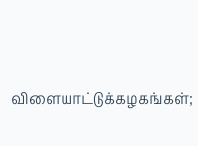விளையாட்டுக்கழகங்கள்;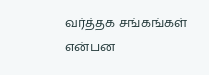வர்த்தக சங்கங்கள் என்பன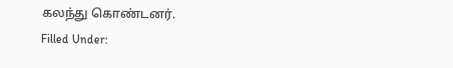கலந்து கொண்டனர்.
Filled Under: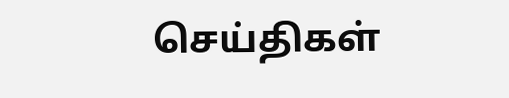செய்திகள்